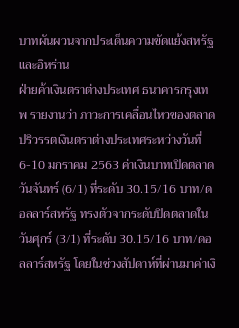บาทผันผวนจากประเด็นความขัดแย้งสหรัฐและอิหร่าน
ฝ่ายค้าเงินตราต่างประเทศ ธนาคารกรุงเทพ รายงานว่า ภาวะการเคลื่อนไหวของตลาดปริวรรตเงินตราต่างประเทศระหว่างวันที่ 6-10 มกราคม 2563 ค่าเงินบาทเปิดตลาดวันจันทร์ (6/1) ที่ระดับ 30.15/16 บาท/ดอลลาร์สหรัฐ ทรงตัวจากระดับปิดตลาดในวันศุกร์ (3/1) ที่ระดับ 30.15/16 บาท/ดอลลาร์สหรัฐ โดยในช่วงสัปดาห์ที่ผ่านมาค่าเงิ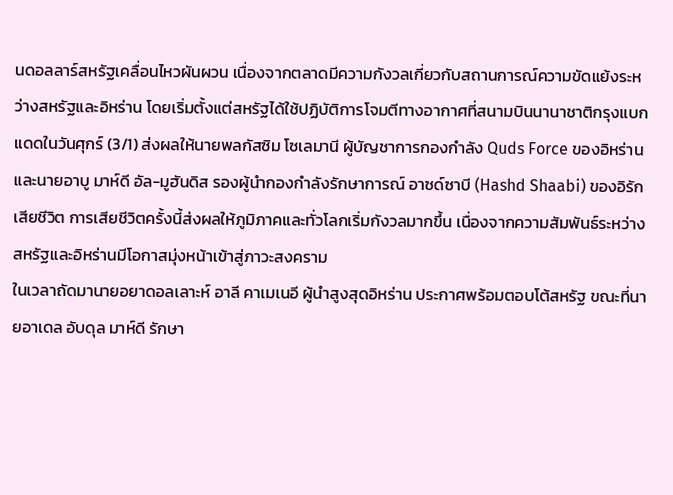นดอลลาร์สหรัฐเคลื่อนไหวผันผวน เนื่องจากตลาดมีความกังวลเกี่ยวกับสถานการณ์ความขัดแย้งระหว่างสหรัฐและอิหร่าน โดยเริ่มตั้งแต่สหรัฐได้ใช้ปฏิบัติการโจมตีทางอากาศที่สนามบินนานาชาติกรุงแบกแดดในวันศุกร์ (3/1) ส่งผลให้นายพลกัสซิม โซเลมานี ผู้บัญชาการกองกำลัง Quds Force ของอิหร่าน และนายอาบู มาห์ดี อัล-มูฮันดิส รองผู้นำกองกำลังรักษาการณ์ อาซด์ซาบี (Hashd Shaabi) ของอิรักเสียชีวิต การเสียชีวิตครั้งนี้ส่งผลให้ภูมิภาคและทั่วโลกเริ่มกังวลมากขึ้น เนื่องจากความสัมพันธ์ระหว่างสหรัฐและอิหร่านมีโอกาสมุ่งหน้าเข้าสู่ภาวะสงคราม
ในเวลาถัดมานายอยาดอลเลาะห์ อาลี คาเมเนอี ผู้นำสูงสุดอิหร่าน ประกาศพร้อมตอบโต้สหรัฐ ขณะที่นายอาเดล อับดุล มาห์ดี รักษา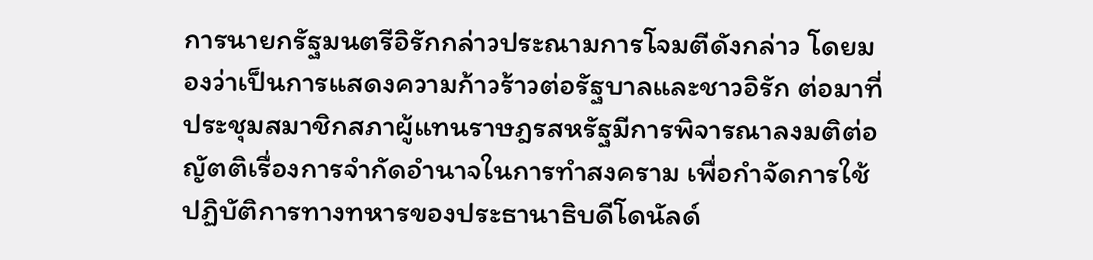การนายกรัฐมนตรีอิรักกล่าวประณามการโจมตีดังกล่าว โดยมองว่าเป็นการแสดงความก้าวร้าวต่อรัฐบาลและชาวอิรัก ต่อมาที่ประชุมสมาชิกสภาผู้แทนราษฎรสหรัฐมีการพิจารณาลงมติต่อญัตติเรื่องการจำกัดอำนาจในการทำสงคราม เพื่อกำจัดการใช้ปฏิบัติการทางทหารของประธานาธิบดีโดนัลด์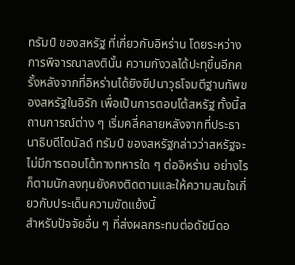ทรัมป์ ของสหรัฐ ที่เกี่ยวกับอิหร่าน โดยระหว่างการพิจารณาลงตินั้น ความกังวลได้ปะทุขึ้นอีกครั้งหลังจากที่อิหร่านได้ยิงขีปนาวุธโจมตีฐานทัพของสหรัฐในอิรัก เพื่อเป็นการตอบโต้สหรัฐ ทั้งนี้สถานการณ์ต่าง ๆ เริ่มคลี่คลายหลังจากที่ประธานาธิบดีโดนัลด์ ทรัมป์ ของสหรัฐกล่าวว่าสหรัฐจะไม่มีการตอบโต้ทางทหารใด ๆ ต่ออิหร่าน อย่างไรก็ตามนักลงทุนยังคงติดตามและให้ความสนใจเกี่ยวกับประเด็นความขัดแย้งนี้
สำหรับปัจจัยอื่น ๆ ที่ส่งผลกระทบต่อดัชนีดอ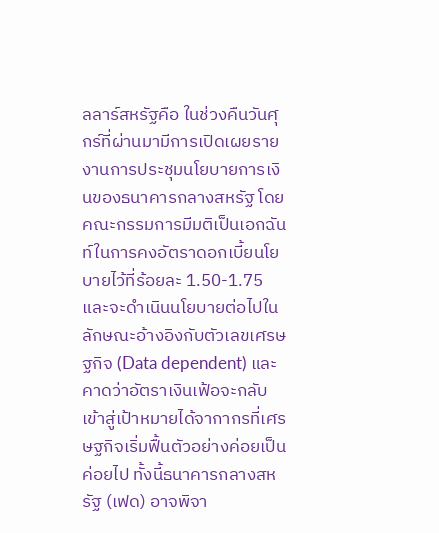ลลาร์สหรัฐคือ ในช่วงคืนวันศุกร์ที่ผ่านมามีการเปิดเผยรายงานการประชุมนโยบายการเงินของธนาคารกลางสหรัฐ โดยคณะกรรมการมีมติเป็นเอกฉันท์ในการคงอัตราดอกเบี้ยนโยบายไว้ที่ร้อยละ 1.50-1.75 และจะดำเนินนโยบายต่อไปในลักษณะอ้างอิงกับตัวเลขเศรษฐกิจ (Data dependent) และคาดว่าอัตราเงินเฟ้อจะกลับเข้าสู่เป้าหมายได้จากากรที่เศรษฐกิจเริ่มฟื้นตัวอย่างค่อยเป็นค่อยไป ทั้งนี้ธนาคารกลางสหรัฐ (เฟด) อาจพิจา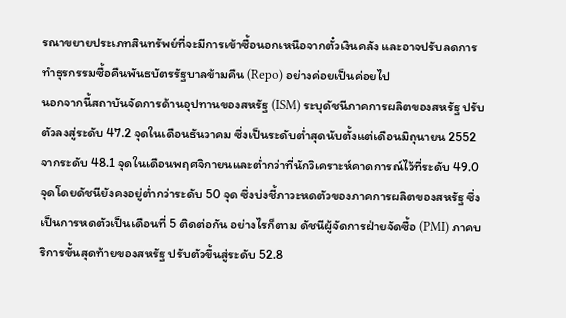รณาขยายประเภทสินทรัพย์ที่จะมีการเข้าซื้อนอกเหนือจากตั๋วเงินคลัง และอาจปรับลดการทำธุรกรรมซื้อคืนพันธบัตรรัฐบาลข้ามคืน (Repo) อย่างค่อยเป็นค่อยไป
นอกจากนี้สถาบันจัดการด้านอุปทานของสหรัฐ (ISM) ระบุดัชนีภาคการผลิตของสหรัฐ ปรับตัวลงสู่ระดับ 47.2 จุดในเดือนธันวาคม ซึ่งเป็นระดับต่ำสุดนับตั้งแต่เดือนมิถุนายน 2552 จากระดับ 48.1 จุดในเดือนพฤศจิกายนและต่ำกว่าที่นักวิเคราะห์คาดการณ์ไว้ที่ระดับ 49.0 จุดโดยดัชนียังคงอยู่ต่ำกว่าระดับ 50 จุด ซึ่งบ่งชี้ภาวะหดตัวของภาคการผลิตของสหรัฐ ซึ่งเป็นการหดตัวเป็นเดือนที่ 5 ติดต่อกัน อย่างไรก็ตาม ดัชนีผู้จัดการฝ่ายจัดซื้อ (PMI) ภาคบริการขั้นสุดท้ายของสหรัฐ ปรับตัวขึ้นสู่ระดับ 52.8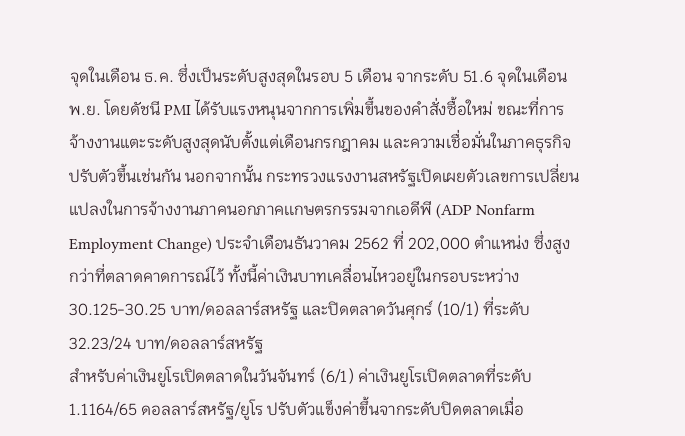จุดในเดือน ธ.ค. ซึ่งเป็นระดับสูงสุดในรอบ 5 เดือน จากระดับ 51.6 จุดในเดือน พ.ย. โดยดัชนี PMI ได้รับแรงหนุนจากการเพิ่มขึ้นของคำสั่งซื้อใหม่ ขณะที่การจ้างงานแตะระดับสูงสุดนับตั้งแต่เดือนกรกฎาคม และความเชื่อมั่นในภาคธุรกิจปรับตัวขึ้นเช่นกัน นอกจากนั้น กระทรวงแรงงานสหรัฐเปิดเผยตัวเลขการเปลี่ยนแปลงในการจ้างงานภาคนอกภาคเเกษตรกรรมจากเอดีพี (ADP Nonfarm Employment Change) ประจำเดือนธันวาคม 2562 ที่ 202,000 ตำแหน่ง ซึ่งสูงกว่าที่ตลาดคาดการณ์ไว้ ทั้งนี้ค่าเงินบาทเคลื่อนไหวอยู่ในกรอบระหว่าง 30.125-30.25 บาท/ดอลลาร์สหรัฐ และปิดตลาดวันศุกร์ (10/1) ที่ระดับ 32.23/24 บาท/ดอลลาร์สหรัฐ
สำหรับค่าเงินยูโรเปิดตลาดในวันจันทร์ (6/1) ค่าเงินยูโรเปิดตลาดที่ระดับ 1.1164/65 ดอลลาร์สหรัฐ/ยูโร ปรับตัวแข็งค่าขึ้นจากระดับปิดตลาดเมื่อ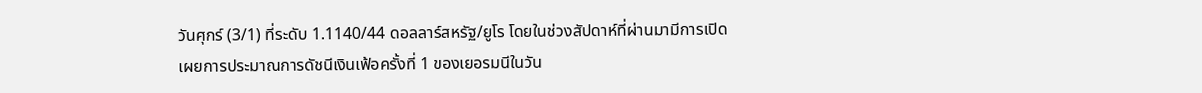วันศุกร์ (3/1) ที่ระดับ 1.1140/44 ดอลลาร์สหรัฐ/ยูโร โดยในช่วงสัปดาห์ที่ผ่านมามีการเปิดเผยการประมาณการดัชนีเงินเฟ้อครั้งที่ 1 ของเยอรมนีในวัน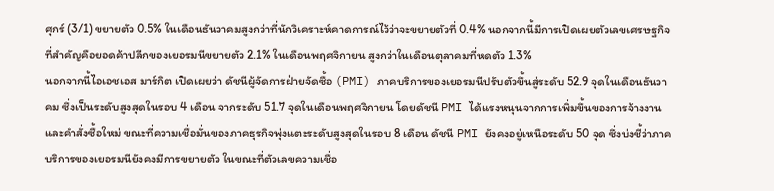ศุกร์ (3/1) ขยายตัว 0.5% ในเดือนธันวาคมสูงกว่าที่นักวิเคราะห์คาดการณ์ไว้ว่าจะขยายตัวที่ 0.4% นอกจากนี้มีการเปิดเผยตัวเลขเศรษฐกิจที่สำคัญคือยอดค้าปลีกของเยอรมนีขยายตัว 2.1% ในเดือนพฤศจิกายน สูงกว่าในเดือนตุลาคมที่หดตัว 1.3%
นอกจากนี้ไอเอชเอส มาร์กิต เปิดเผยว่า ดัชนีผู้จัดการฝ่ายจัดซื้อ (PMI) ภาคบริการของเยอรมนีปรับตัวขึ้นสู่ระดับ 52.9 จุดในเดือนธันวาคม ซึ่งเป็นระดับสูงสุดในรอบ 4 เดือน จากระดับ 51.7 จุดในเดือนพฤศจิกายน โดยดัชนี PMI ได้แรงหนุนจากการเพิ่มขึ้นของการจ้างงาน และคำสั่งซื้อใหม่ ขณะที่ความเชื่อมั่นของภาคธุรกิจพุ่งแตะระดับสูงสุดในรอบ 8 เดือน ดัชนี PMI ยังคงอยู่เหนือระดับ 50 จุด ซึ่งบ่งชี้ว่าภาคบริการของเยอรมนียังคงมีการขยายตัว ในขณะที่ตัวเลขความเชื่อ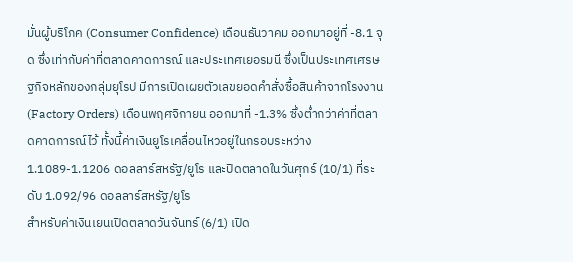มั่นผู้บริโภค (Consumer Confidence) เดือนธันวาคม ออกมาอยู่ที่ -8.1 จุด ซึ่งเท่ากับค่าที่ตลาดคาดการณ์ และประเทศเยอรมนี ซึ่งเป็นประเทศเศรษฐกิจหลักของกลุ่มยุโรป มีการเปิดเผยตัวเลขยอดคำสั่งซื้อสินค้าจากโรงงาน (Factory Orders) เดือนพฤศจิกายน ออกมาที่ -1.3% ซึ่งต่ำกว่าค่าที่ตลาดคาดการณ์ไว้ ทั้งนี้ค่าเงินยูโรเคลื่อนไหวอยู่ในกรอบระหว่าง 1.1089-1.1206 ดอลลาร์สหรัฐ/ยูโร และปิดตลาดในวันศุกร์ (10/1) ที่ระดับ 1.092/96 ดอลลาร์สหรัฐ/ยูโร
สำหรับค่าเงินเยนเปิดตลาดวันจันทร์ (6/1) เปิด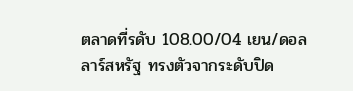ตลาดที่รดับ 108.00/04 เยน/ดอลลาร์สหรัฐ ทรงตัวจากระดับปิด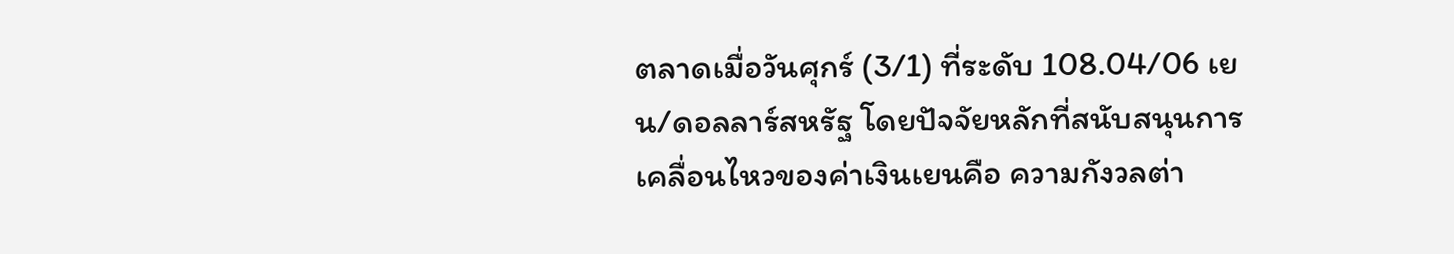ตลาดเมื่อวันศุกร์ (3/1) ที่ระดับ 108.04/06 เยน/ดอลลาร์สหรัฐ โดยปัจจัยหลักที่สนับสนุนการเคลื่อนไหวของค่าเงินเยนคือ ความกังวลต่า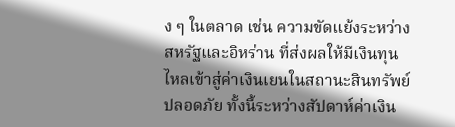ง ๆ ในตลาด เช่น ความขัดแย้งระหว่างสหรัฐและอิหร่าน ที่ส่งผลให้มีเงินทุนไหลเข้าสู่ค่าเงินเยนในสถานะสินทรัพย์ปลอดภัย ทั้งนี้ระหว่างสัปดาห์ค่าเงิน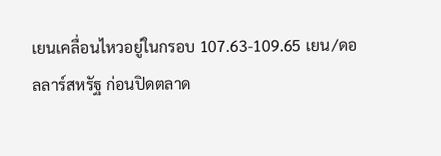เยนเคลื่อนไหวอยู่ในกรอบ 107.63-109.65 เยน/ดอลลาร์สหรัฐ ก่อนปิดตลาด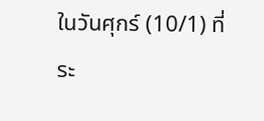ในวันศุกร์ (10/1) ที่ระ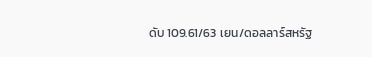ดับ 109.61/63 เยน/ดอลลาร์สหรัฐ